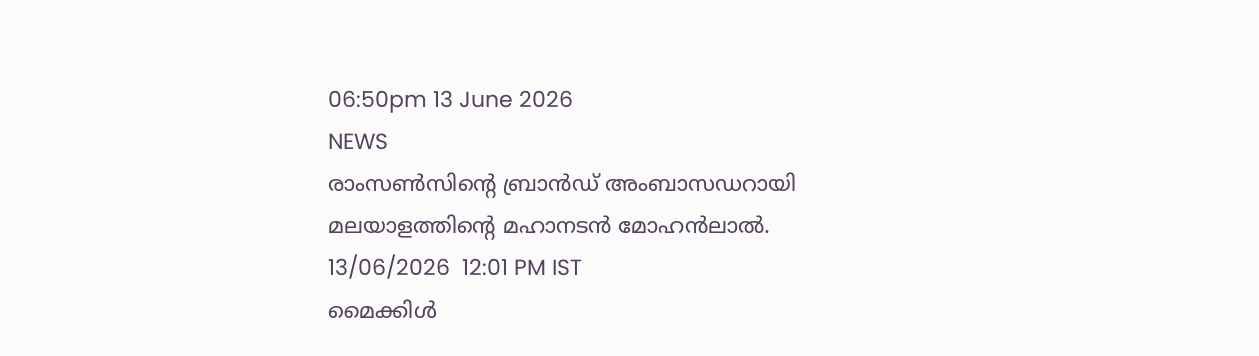06:50pm 13 June 2026
NEWS
രാംസൺസിന്റെ ബ്രാൻഡ് അംബാസഡറായി മലയാളത്തിന്റെ മഹാനടൻ മോഹൻലാൽ.
13/06/2026  12:01 PM IST
മൈക്കിള്‍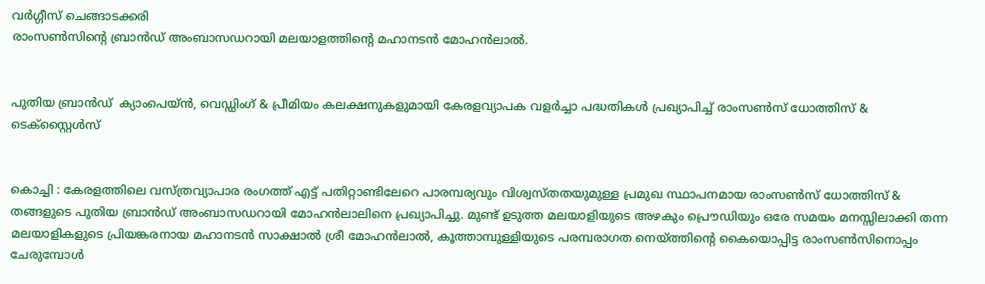വര്‍ഗ്ഗീസ് ചെങ്ങാടക്കരി
രാംസൺസിന്റെ ബ്രാൻഡ് അംബാസഡറായി മലയാളത്തിന്റെ മഹാനടൻ മോഹൻലാൽ.


പുതിയ ബ്രാൻഡ്  ക്യാംപെയ്ൻ, വെഡ്ഡിംഗ് & പ്രീമിയം കലക്ഷനുകളുമായി കേരളവ്യാപക വളർച്ചാ പദ്ധതികൾ പ്രഖ്യാപിച്ച് രാംസൺസ് ധോത്തിസ് & ടെക്സ്റ്റൈൾസ്


കൊച്ചി : കേരളത്തിലെ വസ്ത്രവ്യാപാര രംഗത്ത് എട്ട് പതിറ്റാണ്ടിലേറെ പാരമ്പര്യവും വിശ്വസ്തതയുമുള്ള പ്രമുഖ സ്ഥാപനമായ രാംസൺസ് ധോത്തിസ് & തങ്ങളുടെ പുതിയ ബ്രാൻഡ് അംബാസഡറായി മോഹൻലാലിനെ പ്രഖ്യാപിച്ചു. മുണ്ട് ഉടുത്ത മലയാളിയുടെ അഴകും പ്രൌഡിയും ഒരേ സമയം മനസ്സിലാക്കി തന്ന മലയാളികളുടെ പ്രിയങ്കരനായ മഹാനടൻ സാക്ഷാൽ ശ്രീ മോഹൻലാൽ, കൂത്താമ്പുള്ളിയുടെ പരമ്പരാഗത നെയ്ത്തിന്റെ കൈയൊപ്പിട്ട രാംസൺസിനൊപ്പം ചേരുമ്പോൾ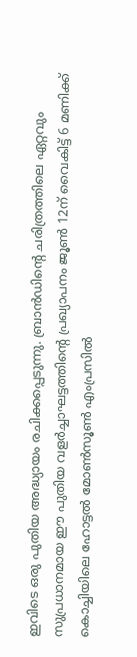ഇവിടെ ഒരു പുതിയ അദ്ധ്യായം രചിക്കപ്പെടുന്നു. ബ്രാൻഡിന്റെ ചരിത്രത്തിലെ ഏറ്റവും സുപ്രധാനമായ ഈ പുതിയ വളർച്ചാഘട്ടത്തിന്റെ പ്രഖ്യാപനം ജൂൺ 12ന് വൈകിട്ട് 6 മണിക്ക് കൊച്ചിയിലെ ഹോട്ടൽ മോൺസൂൺ എംപ്രസിൽ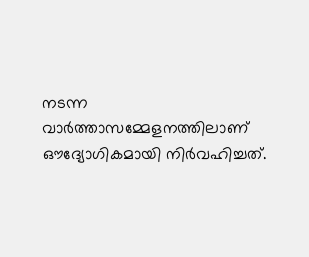നടന്ന വാർത്താസമ്മേളനത്തിലാണ് ഔദ്യോഗികമായി നിർവഹിച്ചത്.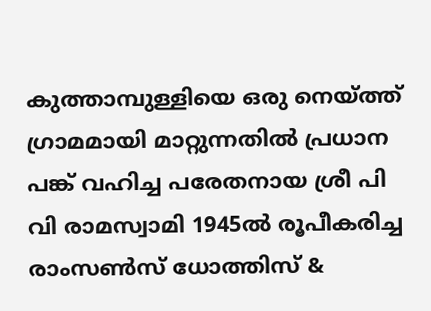കുത്താമ്പുള്ളിയെ ഒരു നെയ്ത്ത് ഗ്രാമമായി മാറ്റുന്നതിൽ പ്രധാന പങ്ക് വഹിച്ച പരേതനായ ശ്രീ പി വി രാമസ്വാമി 1945ൽ രൂപീകരിച്ച രാംസൺസ് ധോത്തിസ് &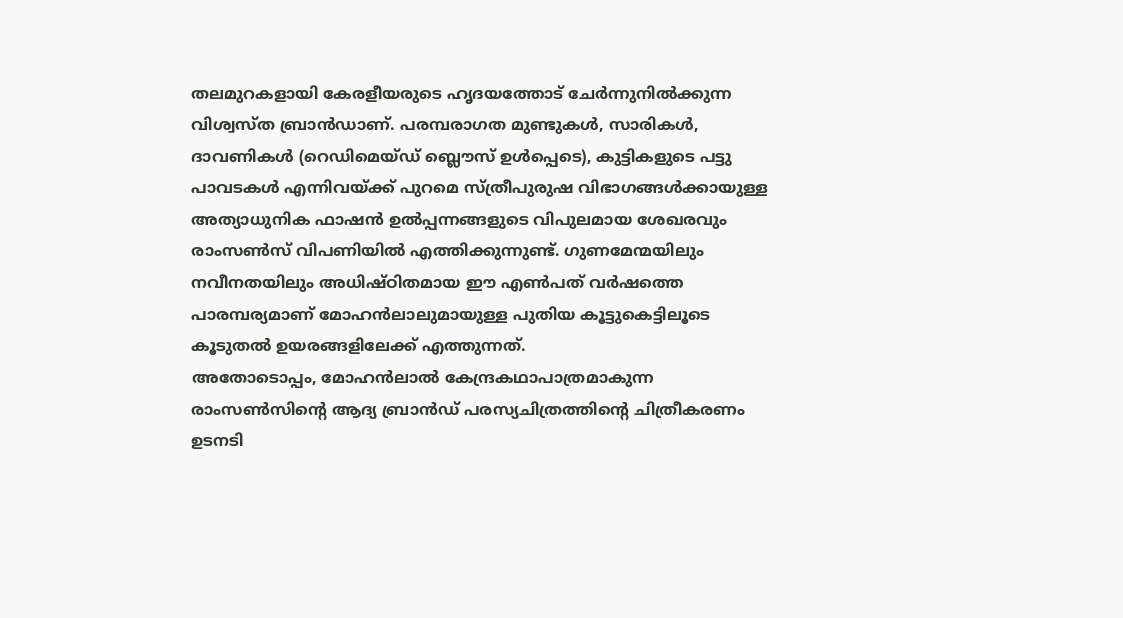തലമുറകളായി കേരളീയരുടെ ഹൃദയത്തോട് ചേർന്നുനിൽക്കുന്ന വിശ്വസ്ത ബ്രാൻഡാണ്. പരമ്പരാഗത മുണ്ടുകൾ, സാരികൾ, ദാവണികൾ (റെഡിമെയ്ഡ് ബ്ലൌസ് ഉൾപ്പെടെ), കുട്ടികളുടെ പട്ടു പാവടകൾ എന്നിവയ്ക്ക് പുറമെ സ്ത്രീപുരുഷ വിഭാഗങ്ങൾക്കായുള്ള അത്യാധുനിക ഫാഷൻ ഉൽപ്പന്നങ്ങളുടെ വിപുലമായ ശേഖരവും രാംസൺസ് വിപണിയിൽ എത്തിക്കുന്നുണ്ട്. ഗുണമേന്മയിലും നവീനതയിലും അധിഷ്ഠിതമായ ഈ എൺപത് വർഷത്തെ പാരമ്പര്യമാണ് മോഹൻലാലുമായുള്ള പുതിയ കൂട്ടുകെട്ടിലൂടെ കൂടുതൽ ഉയരങ്ങളിലേക്ക് എത്തുന്നത്.
അതോടൊപ്പം, മോഹൻലാൽ കേന്ദ്രകഥാപാത്രമാകുന്ന രാംസൺസിന്റെ ആദ്യ ബ്രാൻഡ് പരസ്യചിത്രത്തിന്റെ ചിത്രീകരണം ഉടനടി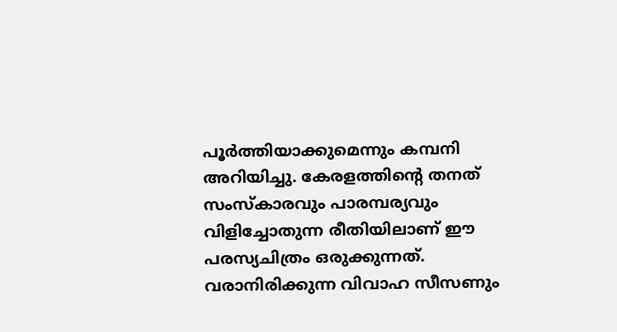പൂർത്തിയാക്കുമെന്നും കമ്പനി അറിയിച്ചു. കേരളത്തിന്റെ തനത് സംസ്കാരവും പാരമ്പര്യവും വിളിച്ചോതുന്ന രീതിയിലാണ് ഈ പരസ്യചിത്രം ഒരുക്കുന്നത്.
വരാനിരിക്കുന്ന വിവാഹ സീസണും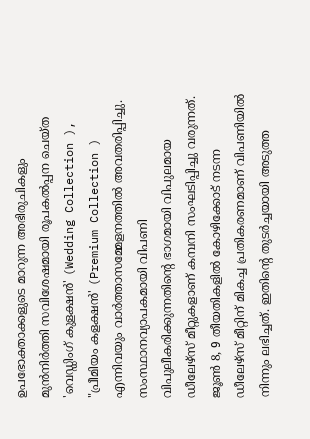ഉപഭോക്താക്കളുടെ മാറുന്ന അഭിരുചികളും മുൻനിർത്തി സവിശേഷമായി രൂപകൽപ്പന ചെയ്ത 'വെഡ്ഡിംഗ് കുളക്ഷൻ' (Wedding Collection ), "പ്രീമിയം കളക്ഷൻ' (Premium Collection ) എന്നിവയും വാർത്താസമ്മേളനത്തിൽ അവതരിപ്പിച്ചു.
സംസ്ഥാനവ്യാപകമായി വിപണി വിപുലീകരിക്കുന്നതിന്റെ ഭാഗമായി വിപുലമായ ഡീലേഴ്സ് മീറ്റുകളാണ് കമ്പനി സംഘടിപ്പിച്ചു വരുന്നത്. ജൂൺ 8, 9 തീയതികളിൽ കോഴിക്കോട് നടന്ന ഡീലേഴ്സ് മീറ്റിന് മികച്ച പ്രതികരണമാണ് വിപണിയിൽ നിന്നും ലഭിച്ചത്. ഇതിന്റെ തുടർച്ചയായി അടുത്ത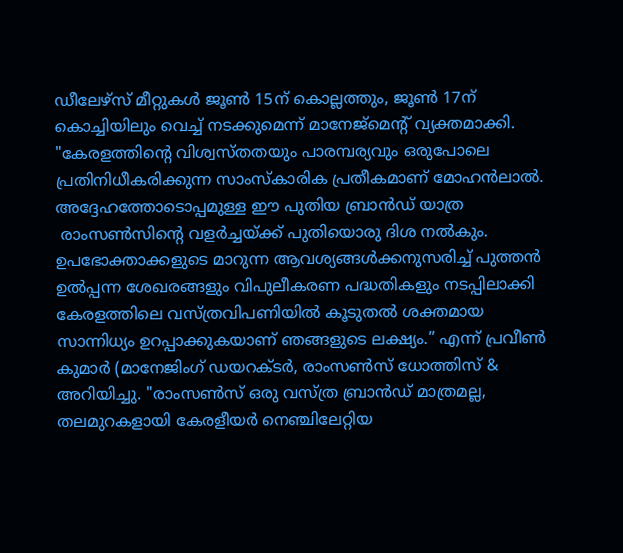ഡീലേഴ്സ് മീറ്റുകൾ ജൂൺ 15ന് കൊല്ലത്തും, ജൂൺ 17ന് കൊച്ചിയിലും വെച്ച് നടക്കുമെന്ന് മാനേജ്മെന്റ് വ്യക്തമാക്കി.
"കേരളത്തിന്റെ വിശ്വസ്തതയും പാരമ്പര്യവും ഒരുപോലെ പ്രതിനിധീകരിക്കുന്ന സാംസ്കാരിക പ്രതീകമാണ് മോഹൻലാൽ. അദ്ദേഹത്തോടൊപ്പമുള്ള ഈ പുതിയ ബ്രാൻഡ് യാത്ര
 രാംസൺസിന്റെ വളർച്ചയ്ക്ക് പുതിയൊരു ദിശ നൽകും. ഉപഭോക്താക്കളുടെ മാറുന്ന ആവശ്യങ്ങൾക്കനുസരിച്ച് പുത്തൻ ഉൽപ്പന്ന ശേഖരങ്ങളും വിപുലീകരണ പദ്ധതികളും നടപ്പിലാക്കി കേരളത്തിലെ വസ്ത്രവിപണിയിൽ കൂടുതൽ ശക്തമായ സാന്നിധ്യം ഉറപ്പാക്കുകയാണ് ഞങ്ങളുടെ ലക്ഷ്യം.” എന്ന് പ്രവീൺ കുമാർ (മാനേജിംഗ് ഡയറക്ടർ, രാംസൺസ് ധോത്തിസ് & അറിയിച്ചു. "രാംസൺസ് ഒരു വസ്ത്ര ബ്രാൻഡ് മാത്രമല്ല, തലമുറകളായി കേരളീയർ നെഞ്ചിലേറ്റിയ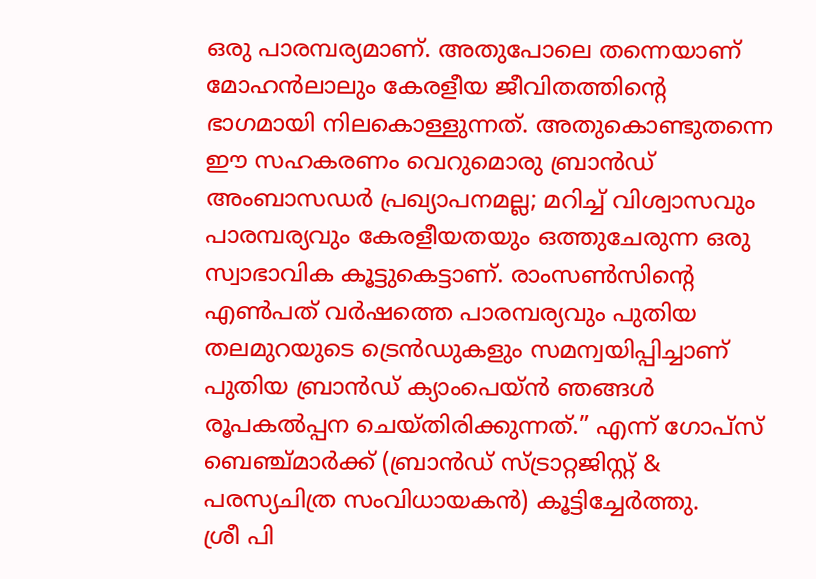ഒരു പാരമ്പര്യമാണ്. അതുപോലെ തന്നെയാണ് മോഹൻലാലും കേരളീയ ജീവിതത്തിന്റെ ഭാഗമായി നിലകൊള്ളുന്നത്. അതുകൊണ്ടുതന്നെ ഈ സഹകരണം വെറുമൊരു ബ്രാൻഡ് അംബാസഡർ പ്രഖ്യാപനമല്ല; മറിച്ച് വിശ്വാസവും പാരമ്പര്യവും കേരളീയതയും ഒത്തുചേരുന്ന ഒരു സ്വാഭാവിക കൂട്ടുകെട്ടാണ്. രാംസൺസിന്റെ എൺപത് വർഷത്തെ പാരമ്പര്യവും പുതിയ തലമുറയുടെ ട്രെൻഡുകളും സമന്വയിപ്പിച്ചാണ് പുതിയ ബ്രാൻഡ് ക്യാംപെയ്ൻ ഞങ്ങൾ രൂപകൽപ്പന ചെയ്തിരിക്കുന്നത്.” എന്ന് ഗോപ്സ് ബെഞ്ച്മാർക്ക് (ബ്രാൻഡ് സ്ട്രാറ്റജിസ്റ്റ് & പരസ്യചിത്ര സംവിധായകൻ) കൂട്ടിച്ചേർത്തു.
ശ്രീ പി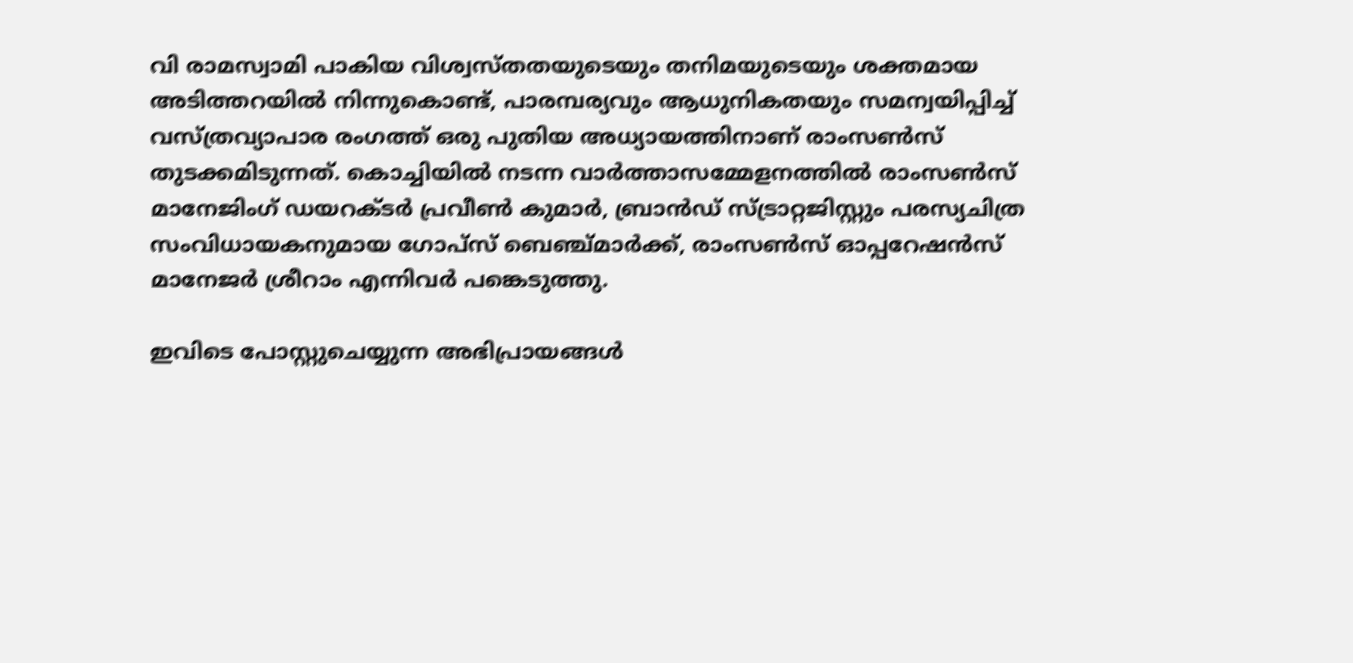വി രാമസ്വാമി പാകിയ വിശ്വസ്തതയുടെയും തനിമയുടെയും ശക്തമായ അടിത്തറയിൽ നിന്നുകൊണ്ട്, പാരമ്പര്യവും ആധുനികതയും സമന്വയിപ്പിച്ച് വസ്ത്രവ്യാപാര രംഗത്ത് ഒരു പുതിയ അധ്യായത്തിനാണ് രാംസൺസ് തുടക്കമിടുന്നത്. കൊച്ചിയിൽ നടന്ന വാർത്താസമ്മേളനത്തിൽ രാംസൺസ് മാനേജിംഗ് ഡയറക്ടർ പ്രവീൺ കുമാർ, ബ്രാൻഡ് സ്ട്രാറ്റജിസ്റ്റും പരസ്യചിത്ര സംവിധായകനുമായ ഗോപ്സ് ബെഞ്ച്മാർക്ക്, രാംസൺസ് ഓപ്പറേഷൻസ് മാനേജർ ശ്രീറാം എന്നിവർ പങ്കെടുത്തു.

ഇവിടെ പോസ്റ്റുചെയ്യുന്ന അഭിപ്രായങ്ങള്‍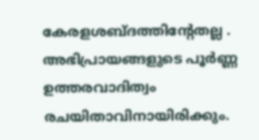കേരളശബ്‌ദത്തിന്റേതല്ല . അഭിപ്രായങ്ങളുടെ പൂര്‍ണ്ണ ഉത്തരവാദിത്വം രചയിതാവിനായിരിക്കും.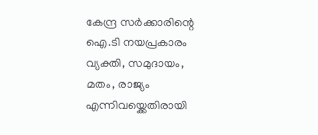കേന്ദ്ര സർക്കാരിന്റെ ഐ.ടി നയപ്രകാരം വ്യക്തി, സമുദായം, മതം, രാജ്യം എന്നിവയ്ക്കെതിരായി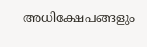അധിക്ഷേപങ്ങളും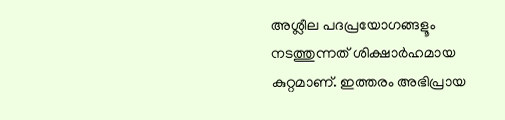അശ്ലീല പദപ്രയോഗങ്ങളൂം നടത്തുന്നത് ശിക്ഷാര്‍ഹമായ കുറ്റമാണ്. ഇത്തരം അഭിപ്രായ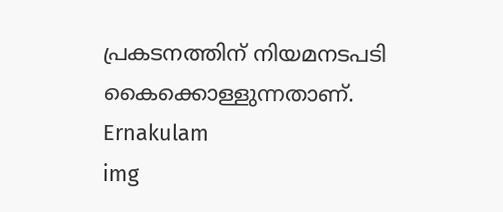പ്രകടനത്തിന് നിയമനടപടി കൈക്കൊള്ളുന്നതാണ്.
Ernakulam
img